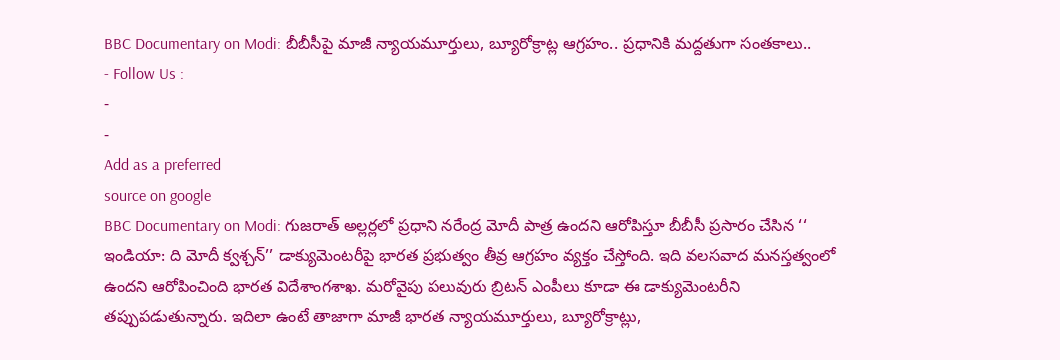BBC Documentary on Modi: బీబీసీపై మాజీ న్యాయమూర్తులు, బ్యూరోక్రాట్ల ఆగ్రహం.. ప్రధానికి మద్దతుగా సంతకాలు..
- Follow Us :
-
-
Add as a preferred
source on google
BBC Documentary on Modi: గుజరాత్ అల్లర్లలో ప్రధాని నరేంద్ర మోదీ పాత్ర ఉందని ఆరోపిస్తూ బీబీసీ ప్రసారం చేసిన ‘‘ ఇండియా: ది మోదీ క్వశ్చన్’’ డాక్యుమెంటరీపై భారత ప్రభుత్వం తీవ్ర ఆగ్రహం వ్యక్తం చేస్తోంది. ఇది వలసవాద మనస్తత్వంలో ఉందని ఆరోపించింది భారత విదేశాంగశాఖ. మరోవైపు పలువురు బ్రిటన్ ఎంపీలు కూడా ఈ డాక్యుమెంటరీని తప్పుపడుతున్నారు. ఇదిలా ఉంటే తాజాగా మాజీ భారత న్యాయమూర్తులు, బ్యూరోక్రాట్లు,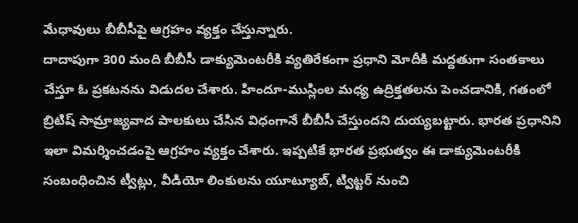మేధావులు బీబీసీపై ఆగ్రహం వ్యక్తం చేస్తున్నారు.
దాదాపుగా 300 మంది బీబీసీ డాక్యుమెంటరీకి వ్యతిరేకంగా ప్రధాని మోదీకి మద్దతుగా సంతకాలు చేస్తూ ఓ ప్రకటనను విడుదల చేశారు. హిందూ-ముస్లింల మధ్య ఉద్రిక్తతలను పెంచడానికి, గతంలో బ్రిటిష్ సామ్రాజ్యవాద పాలకులు చేసిన విధంగానే బీబీసీ చేస్తుందని దుయ్యబట్టారు. భారత ప్రధానిని ఇలా విమర్శించడంపై ఆగ్రహం వ్యక్తం చేశారు. ఇప్పటికే భారత ప్రభుత్వం ఈ డాక్యుమెంటరీకి సంబంధించిన ట్వీట్లు, వీడియో లింకులను యూట్యూబ్, ట్విట్టర్ నుంచి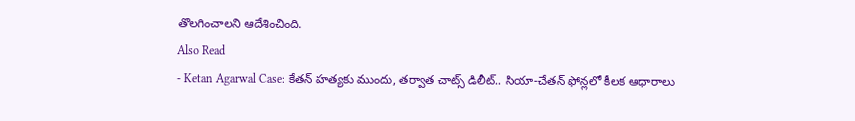తొలగించాలని ఆదేశించింది.
Also Read
- Ketan Agarwal Case: కేతన్ హత్యకు ముందు, తర్వాత చాట్స్ డిలీట్.. సియా-చేతన్ ఫోన్లలో కీలక ఆధారాలు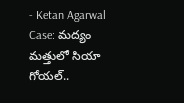- Ketan Agarwal Case: మద్యం మత్తులో సియా గోయల్..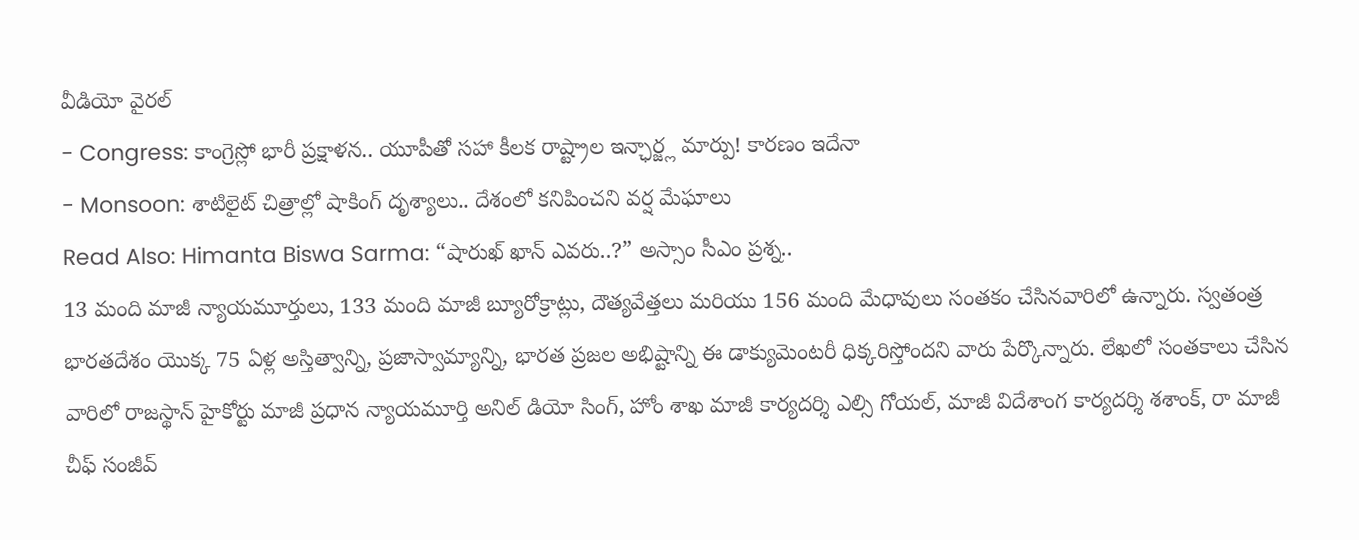వీడియో వైరల్
- Congress: కాంగ్రెస్లో భారీ ప్రక్షాళన.. యూపీతో సహా కీలక రాష్ట్రాల ఇన్ఛార్జ్ల మార్పు! కారణం ఇదేనా
- Monsoon: శాటిలైట్ చిత్రాల్లో షాకింగ్ దృశ్యాలు.. దేశంలో కనిపించని వర్ష మేఘాలు
Read Also: Himanta Biswa Sarma: “షారుఖ్ ఖాన్ ఎవరు..?” అస్సాం సీఎం ప్రశ్న..
13 మంది మాజీ న్యాయమూర్తులు, 133 మంది మాజీ బ్యూరోక్రాట్లు, దౌత్యవేత్తలు మరియు 156 మంది మేధావులు సంతకం చేసినవారిలో ఉన్నారు. స్వతంత్ర భారతదేశం యొక్క 75 ఏళ్ల అస్తిత్వాన్ని, ప్రజాస్వామ్యాన్ని, భారత ప్రజల అభిష్టాన్ని ఈ డాక్యుమెంటరీ ధిక్కరిస్తోందని వారు పేర్కొన్నారు. లేఖలో సంతకాలు చేసిన వారిలో రాజస్థాన్ హైకోర్టు మాజీ ప్రధాన న్యాయమూర్తి అనిల్ డియో సింగ్, హోం శాఖ మాజీ కార్యదర్శి ఎల్సి గోయల్, మాజీ విదేశాంగ కార్యదర్శి శశాంక్, రా మాజీ చీఫ్ సంజీవ్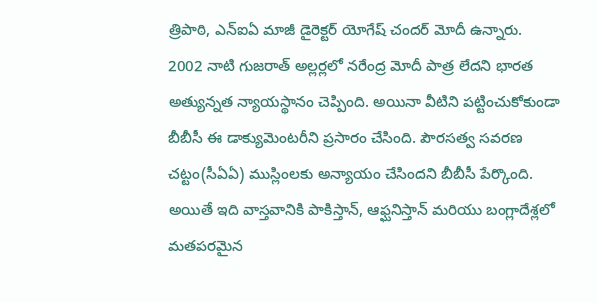త్రిపాఠి, ఎన్ఐఏ మాజీ డైరెక్టర్ యోగేష్ చందర్ మోదీ ఉన్నారు.
2002 నాటి గుజరాత్ అల్లర్లలో నరేంద్ర మోదీ పాత్ర లేదని భారత అత్యున్నత న్యాయస్థానం చెప్పింది. అయినా వీటిని పట్టించుకోకుండా బీబీసీ ఈ డాక్యుమెంటరీని ప్రసారం చేసింది. పౌరసత్వ సవరణ చట్టం(సీఏఏ) ముస్లింలకు అన్యాయం చేసిందని బీబీసీ పేర్కొంది. అయితే ఇది వాస్తవానికి పాకిస్తాన్, ఆఫ్ఘనిస్తాన్ మరియు బంగ్లాదేశ్లలో మతపరమైన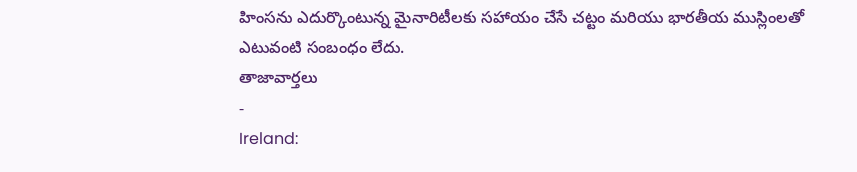హింసను ఎదుర్కొంటున్న మైనారిటీలకు సహాయం చేసే చట్టం మరియు భారతీయ ముస్లింలతో ఎటువంటి సంబంధం లేదు.
తాజావార్తలు
-
Ireland: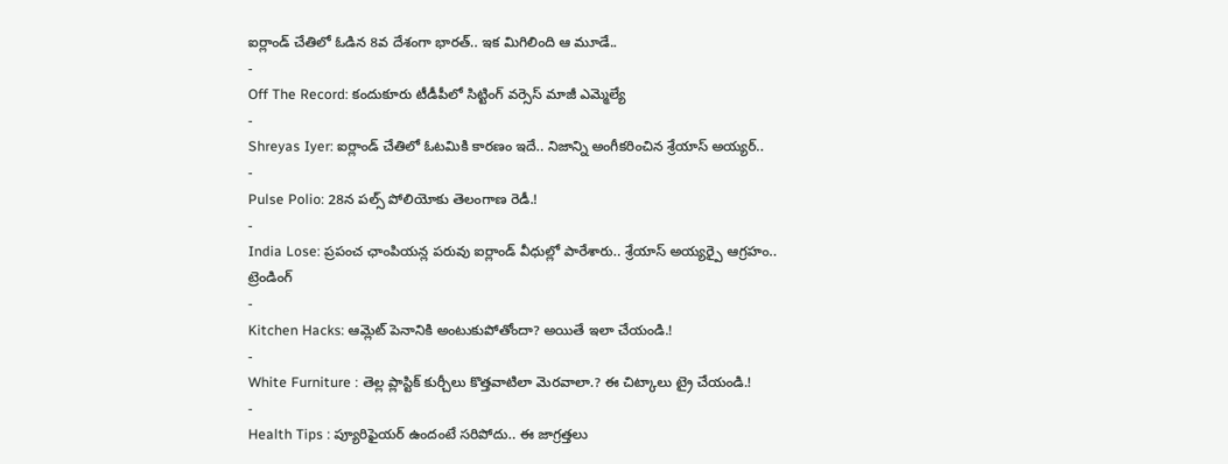ఐర్లాండ్ చేతిలో ఓడిన 8వ దేశంగా భారత్.. ఇక మిగిలింది ఆ మూడే..
-
Off The Record: కందుకూరు టీడీపీలో సిట్టింగ్ వర్సెస్ మాజీ ఎమ్మెల్యే
-
Shreyas Iyer: ఐర్లాండ్ చేతిలో ఓటమికి కారణం ఇదే.. నిజాన్ని అంగీకరించిన శ్రేయాస్ అయ్యర్..
-
Pulse Polio: 28న పల్స్ పోలియోకు తెలంగాణ రెడీ.!
-
India Lose: ప్రపంచ ఛాంపియన్ల పరువు ఐర్లాండ్ వీధుల్లో పారేశారు.. శ్రేయాస్ అయ్యర్పై ఆగ్రహం..
ట్రెండింగ్
-
Kitchen Hacks: ఆమ్లెట్ పెనానికి అంటుకుపోతోందా? అయితే ఇలా చేయండి.!
-
White Furniture : తెల్ల ప్లాస్టిక్ కుర్చీలు కొత్తవాటిలా మెరవాలా.? ఈ చిట్కాలు ట్రై చేయండి.!
-
Health Tips : ప్యూరిఫైయర్ ఉందంటే సరిపోదు.. ఈ జాగ్రత్తలు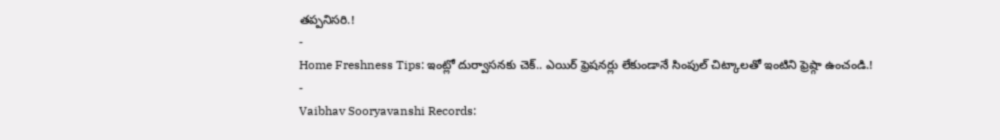తప్పనిసరి.!
-
Home Freshness Tips: ఇంట్లో దుర్వాసనకు చెక్.. ఎయిర్ ఫ్రెషనర్లు లేకుండానే సింపుల్ చిట్కాలతో ఇంటిని ఫ్రెష్గా ఉంచండి.!
-
Vaibhav Sooryavanshi Records: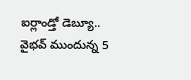ఐర్లాండ్తో డెబ్యూ.. వైభవ్ ముందున్న 5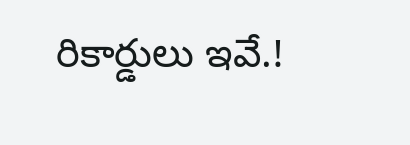రికార్డులు ఇవే.!